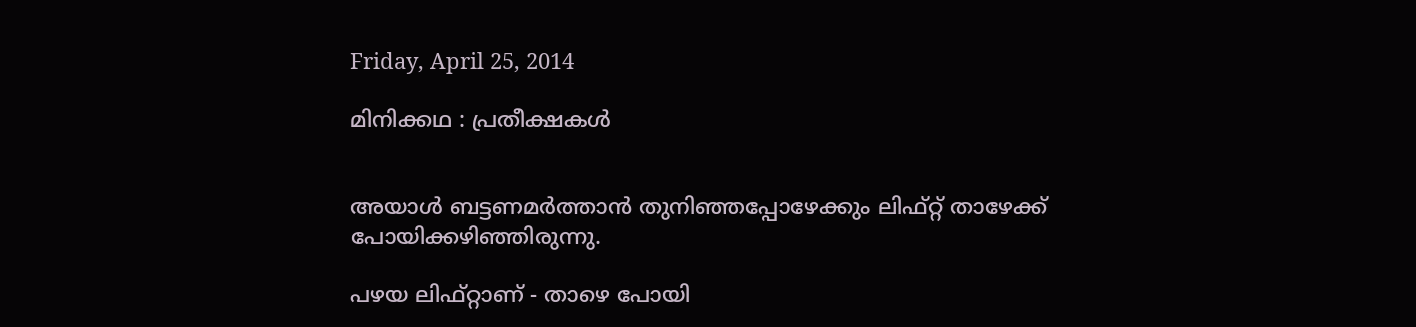Friday, April 25, 2014

മിനിക്കഥ : പ്രതീക്ഷകള്‍


അയാള്‍ ബട്ടണമര്‍ത്താന്‍ തുനിഞ്ഞപ്പോഴേക്കും ലിഫ്റ്റ്‌ താഴേക്ക് പോയിക്കഴിഞ്ഞിരുന്നു.

പഴയ ലിഫ്റ്റാണ് - താഴെ പോയി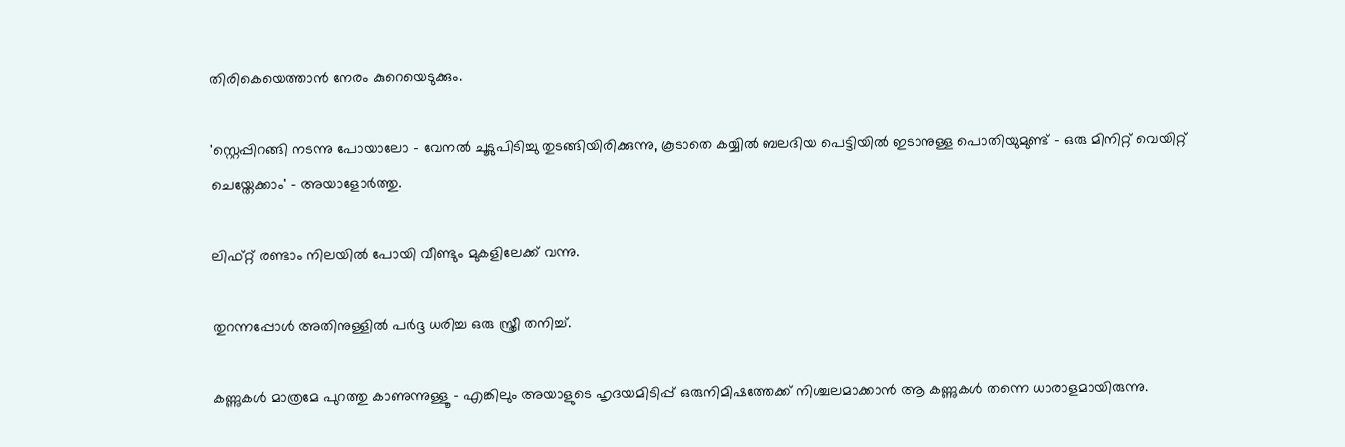തിരികെയെത്താന്‍ നേരം കുറെയെടുക്കും.

'സ്റ്റെപ്പിറങ്ങി നടന്നു പോയാലോ - വേനല്‍ ചൂടുപിടിച്ചു തുടങ്ങിയിരിക്കുന്നു, കൂടാതെ കയ്യില്‍ ബലദിയ പെട്ടിയില്‍ ഇടാനുള്ള പൊതിയുമുണ്ട് - ഒരു മിനിറ്റ് വെയിറ്റ് ചെയ്തേക്കാം' - അയാളോര്‍ത്തു.

ലിഫ്റ്റ്‌ രണ്ടാം നിലയില്‍ പോയി വീണ്ടും മുകളിലേക്ക് വന്നു.

തുറന്നപ്പോള്‍ അതിനുള്ളില്‍ പര്‍ദ്ദ ധരിച്ച ഒരു സ്ത്രീ തനിച്ച്.

കണ്ണുകള്‍ മാത്രമേ പുറത്തു കാണുന്നുള്ളൂ - എങ്കിലും അയാളുടെ ഹൃദയമിടിപ്പ് ഒരുനിമിഷത്തേക്ക് നിശ്ചലമാക്കാന്‍ ആ കണ്ണുകള്‍ തന്നെ ധാരാളമായിരുന്നു.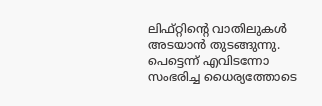ലിഫ്റ്റിന്‍റെ വാതിലുകള്‍ അടയാന്‍ തുടങ്ങുന്നു. പെട്ടെന്ന് എവിടന്നോ സംഭരിച്ച ധൈര്യത്തോടെ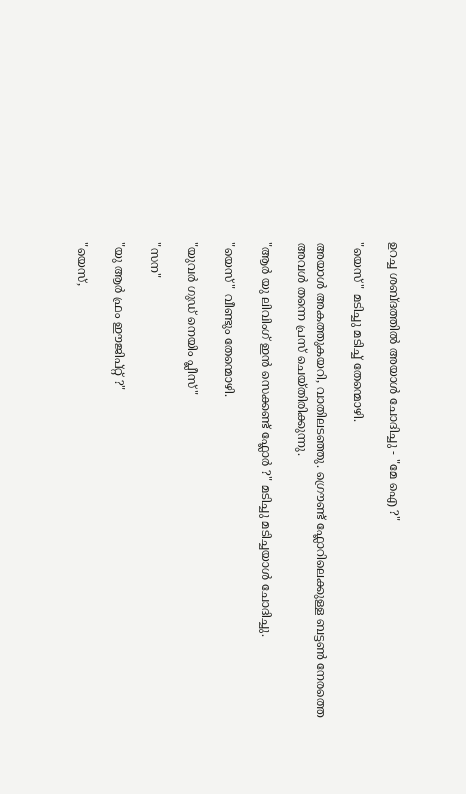ഉറച്ച ശബ്ദത്തില്‍ അയാള്‍ ചോദിച്ചു - "മേ ഐ ?"

"യെസ്" മടിച്ചു മടിച്ച് തേന്മൊഴി.

അയാള്‍ അകത്തുകയറി, വാതിലടഞ്ഞു. ഗ്രൌണ്ട് ഫ്ലോറിലെക്കുള്ള ബട്ടണ്‍ നേരത്തെ അവള്‍ തന്നെ പ്രസ് ചെയ്തിരിക്കുന്നു.

"ആര്‍ യു ലിവിംഗ് ഇന്‍ സെക്കണ്ട് ഫ്ലോര്‍ ?" മടിച്ചു മടിച്ചയാള്‍ ചോദിച്ചു.

"യെസ്" വീണ്ടും തേന്മൊഴി.

"യുവര്‍ ഗുഡ് നെയിം പ്ലീസ്"

"സന"

"യു ആര്‍ ഫ്രം ഈജിപ്റ്റ്‌ ?"

"യെസ്,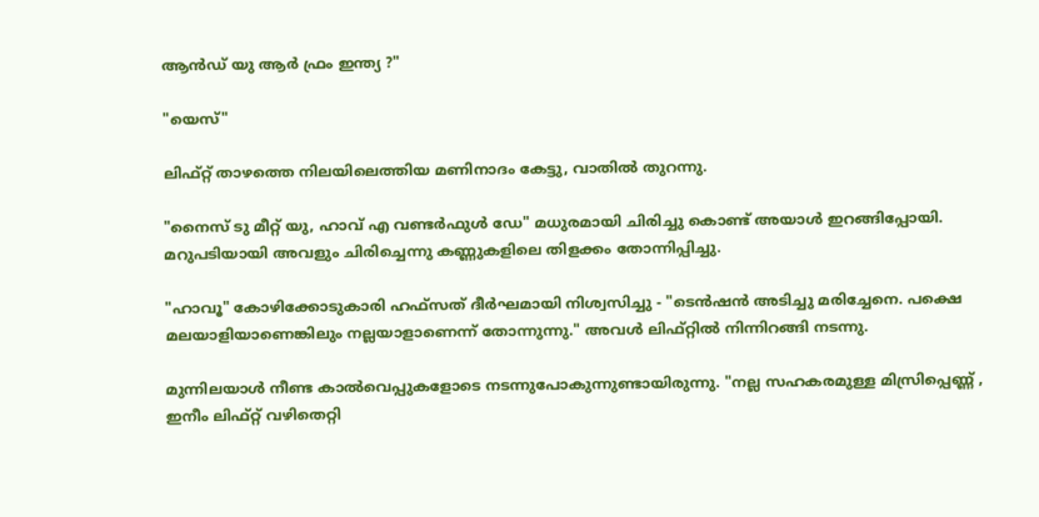ആന്‍ഡ് യു ആര്‍ ഫ്രം ഇന്ത്യ ?"

"യെസ്"

ലിഫ്റ്റ്‌ താഴത്തെ നിലയിലെത്തിയ മണിനാദം കേട്ടു, വാതില്‍ തുറന്നു.

"നൈസ് ടു മീറ്റ്‌ യു, ഹാവ് എ വണ്ടര്‍ഫുള്‍ ഡേ" മധുരമായി ചിരിച്ചു കൊണ്ട് അയാള്‍ ഇറങ്ങിപ്പോയി. മറുപടിയായി അവളും ചിരിച്ചെന്നു കണ്ണുകളിലെ തിളക്കം തോന്നിപ്പിച്ചു.

"ഹാവൂ" കോഴിക്കോടുകാരി ഹഫ്സത് ദീര്‍ഘമായി നിശ്വസിച്ചു - "ടെന്‍ഷന്‍ അടിച്ചു മരിച്ചേനെ. പക്ഷെ മലയാളിയാണെങ്കിലും നല്ലയാളാണെന്ന് തോന്നുന്നു." അവള്‍ ലിഫ്റ്റില്‍ നിന്നിറങ്ങി നടന്നു.

മുന്നിലയാള്‍ നീണ്ട കാല്‍വെപ്പുകളോടെ നടന്നുപോകുന്നുണ്ടായിരുന്നു. "നല്ല സഹകരമുള്ള മിസ്രിപ്പെണ്ണ്‍ , ഇനീം ലിഫ്റ്റ്‌ വഴിതെറ്റി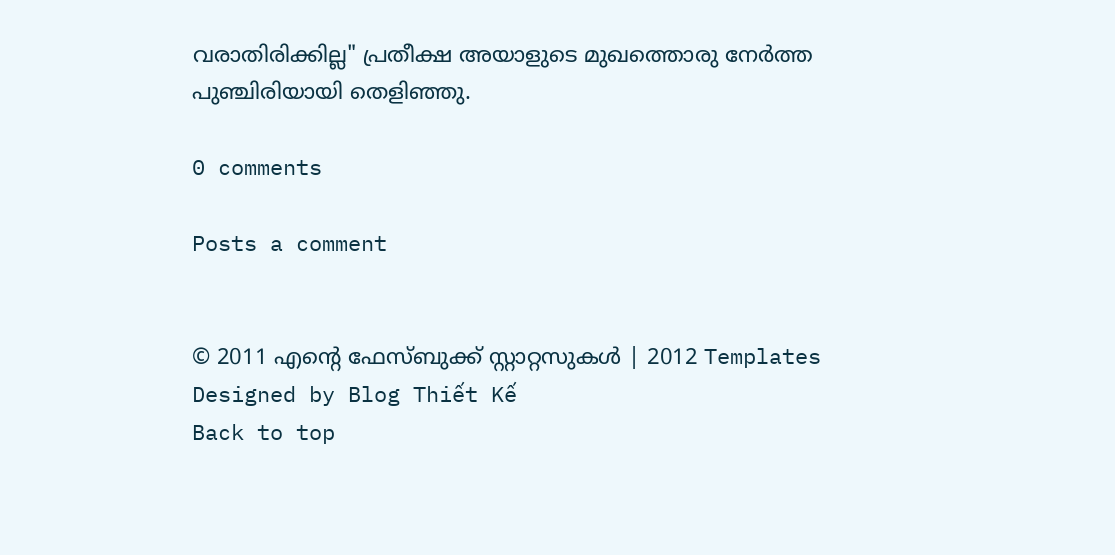വരാതിരിക്കില്ല" പ്രതീക്ഷ അയാളുടെ മുഖത്തൊരു നേര്‍ത്ത പുഞ്ചിരിയായി തെളിഞ്ഞു.

0 comments

Posts a comment


© 2011 എന്‍റെ ഫേസ്ബുക്ക് സ്റ്റാറ്റസുകള്‍ | 2012 Templates
Designed by Blog Thiết Kế
Back to top